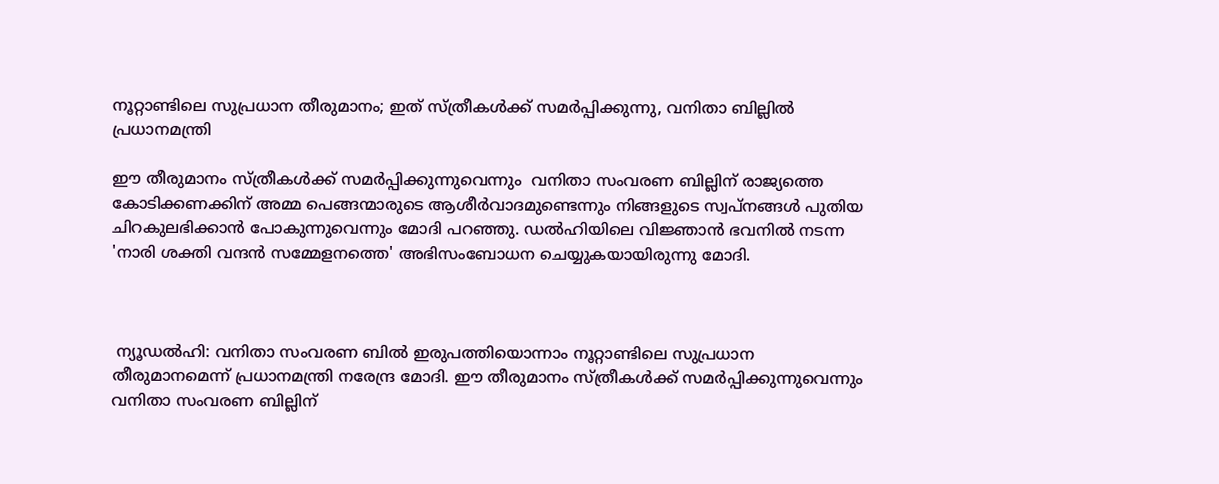നൂറ്റാണ്ടിലെ സുപ്രധാന തീരുമാനം; ഇത് സ്ത്രീകള്‍ക്ക് സമര്‍പ്പിക്കുന്നു, വനിതാ ബില്ലില്‍ പ്രധാനമന്ത്രി

ഈ തീരുമാനം സ്ത്രീകള്‍ക്ക് സമര്‍പ്പിക്കുന്നുവെന്നും  വനിതാ സംവരണ ബില്ലിന് രാജ്യത്തെ കോടിക്കണക്കിന് അമ്മ പെങ്ങന്മാരുടെ ആശീര്‍വാദമുണ്ടെന്നും നിങ്ങളുടെ സ്വപ്‌നങ്ങള്‍ പുതിയ ചിറകുലഭിക്കാന്‍ പോകുന്നുവെന്നും മോദി പറഞ്ഞു. ഡല്‍ഹിയിലെ വിജ്ഞാന്‍ ഭവനില്‍ നടന്ന 'നാരി ശക്തി വന്ദന്‍ സമ്മേളനത്തെ' അഭിസംബോധന ചെയ്യുകയായിരുന്നു മോദി.



 ന്യൂഡല്‍ഹി: വനിതാ സംവരണ ബില്‍ ഇരുപത്തിയൊന്നാം നൂറ്റാണ്ടിലെ സുപ്രധാന തീരുമാനമെന്ന് പ്രധാനമന്ത്രി നരേന്ദ്ര മോദി. ഈ തീരുമാനം സ്ത്രീകള്‍ക്ക് സമര്‍പ്പിക്കുന്നുവെന്നും  വനിതാ സംവരണ ബില്ലിന്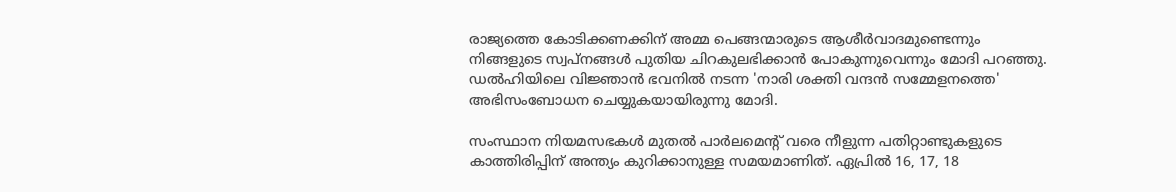രാജ്യത്തെ കോടിക്കണക്കിന് അമ്മ പെങ്ങന്മാരുടെ ആശീര്‍വാദമുണ്ടെന്നും നിങ്ങളുടെ സ്വപ്‌നങ്ങള്‍ പുതിയ ചിറകുലഭിക്കാന്‍ പോകുന്നുവെന്നും മോദി പറഞ്ഞു. ഡല്‍ഹിയിലെ വിജ്ഞാന്‍ ഭവനില്‍ നടന്ന 'നാരി ശക്തി വന്ദന്‍ സമ്മേളനത്തെ' അഭിസംബോധന ചെയ്യുകയായിരുന്നു മോദി.

സംസ്ഥാന നിയമസഭകള്‍ മുതല്‍ പാര്‍ലമെന്റ് വരെ നീളുന്ന പതിറ്റാണ്ടുകളുടെ കാത്തിരിപ്പിന് അന്ത്യം കുറിക്കാനുള്ള സമയമാണിത്. ഏപ്രില്‍ 16, 17, 18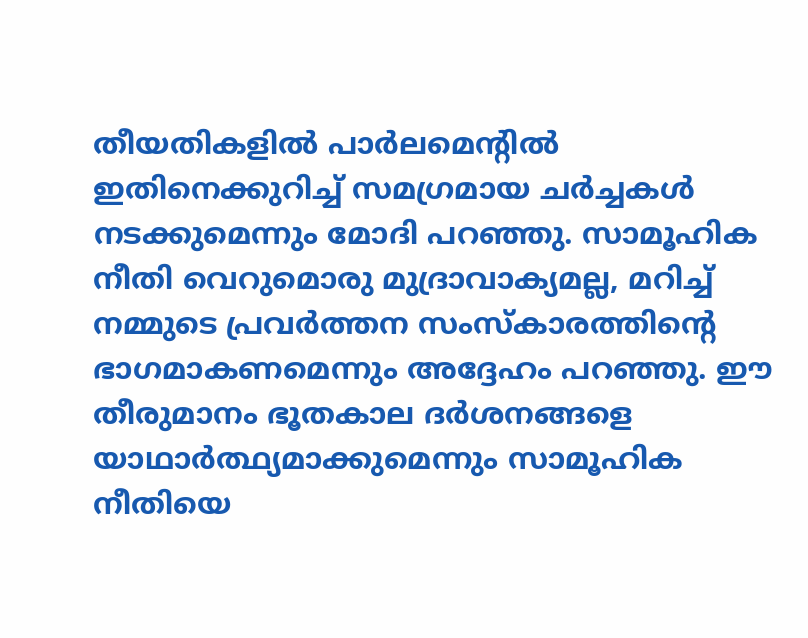തീയതികളില്‍ പാര്‍ലമെന്റില്‍ ഇതിനെക്കുറിച്ച് സമഗ്രമായ ചര്‍ച്ചകള്‍ നടക്കുമെന്നും മോദി പറഞ്ഞു. സാമൂഹിക നീതി വെറുമൊരു മുദ്രാവാക്യമല്ല, മറിച്ച് നമ്മുടെ പ്രവര്‍ത്തന സംസ്‌കാരത്തിന്റെ ഭാഗമാകണമെന്നും അദ്ദേഹം പറഞ്ഞു. ഈ തീരുമാനം ഭൂതകാല ദര്‍ശനങ്ങളെ യാഥാര്‍ത്ഥ്യമാക്കുമെന്നും സാമൂഹിക നീതിയെ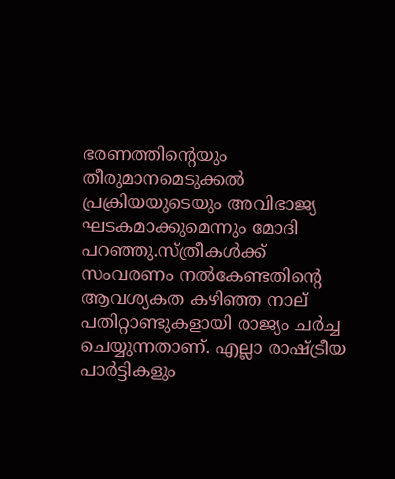ഭരണത്തിന്റെയും തീരുമാനമെടുക്കല്‍ പ്രക്രിയയുടെയും അവിഭാജ്യ ഘടകമാക്കുമെന്നും മോദി പറഞ്ഞു.സ്ത്രീകള്‍ക്ക് സംവരണം നല്‍കേണ്ടതിന്റെ ആവശ്യകത കഴിഞ്ഞ നാല് പതിറ്റാണ്ടുകളായി രാജ്യം ചര്‍ച്ച ചെയ്യുന്നതാണ്. എല്ലാ രാഷ്ട്രീയ പാര്‍ട്ടികളും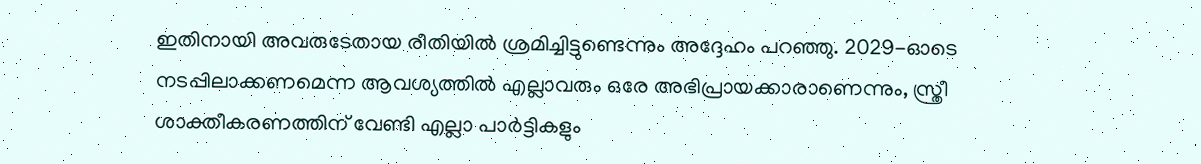ഇതിനായി അവരുടേതായ രീതിയില്‍ ശ്രമിച്ചിട്ടുണ്ടെന്നും അദ്ദേഹം പറഞ്ഞു. 2029-ഓടെ നടപ്പിലാക്കണമെന്ന ആവശ്യത്തില്‍ എല്ലാവരും ഒരേ അഭിപ്രായക്കാരാണെന്നും, സ്ത്രീ ശാക്തീകരണത്തിന് വേണ്ടി എല്ലാ പാര്‍ട്ടികളും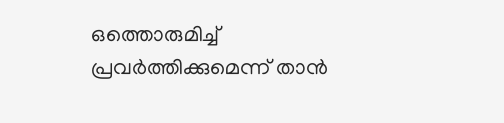ഒത്തൊരുമിച്ച് പ്രവര്‍ത്തിക്കുമെന്ന് താന്‍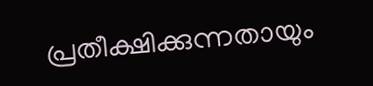പ്രതീക്ഷിക്കുന്നതായും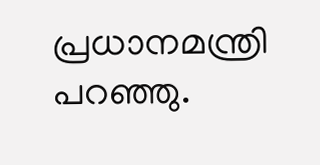പ്രധാനമന്ത്രി പറഞ്ഞു.